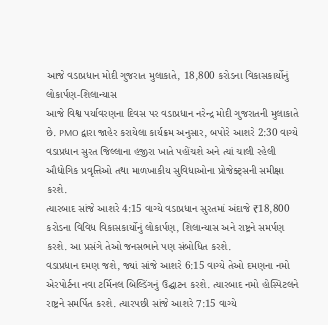આજે વડાપ્રધાન મોદી ગુજરાત મુલાકાતે, 18,800 કરોડના વિકાસકાર્યોનું લોકાર્પણ-શિલાન્યાસ
આજે વિશ્વ પર્યાવરણના દિવસ પર વડાપ્રધાન નરેન્દ્ર મોદી ગુજરાતની મુલાકાતે છે. PMO દ્વારા જાહેર કરાયેલા કાર્યક્રમ અનુસાર, બપોરે આશરે 2:30 વાગ્યે વડાપ્રધાન સુરત જિલ્લાના હજીરા ખાતે પહોંચશે અને ત્યાં ચાલી રહેલી ઔદ્યોગિક પ્રવૃત્તિઓ તથા માળખાકીય સુવિધાઓના પ્રોજેક્ટ્સની સમીક્ષા કરશે.
ત્યારબાદ સાંજે આશરે 4:15 વાગ્યે વડાપ્રધાન સુરતમાં અંદાજે ₹18,800 કરોડના વિવિધ વિકાસકાર્યોનું લોકાર્પણ, શિલાન્યાસ અને રાષ્ટ્રને સમર્પણ કરશે. આ પ્રસંગે તેઓ જનસભાને પણ સંબોધિત કરશે.
વડાપ્રધાન દમણ જશે, જ્યાં સાંજે આશરે 6:15 વાગ્યે તેઓ દમણના નમો એરપોર્ટના નવા ટર્મિનલ બિલ્ડિંગનું ઉદ્ઘાટન કરશે. ત્યારબાદ નમો હોસ્પિટલને રાષ્ટ્રને સમર્પિત કરશે. ત્યારપછી સાંજે આશરે 7:15 વાગ્યે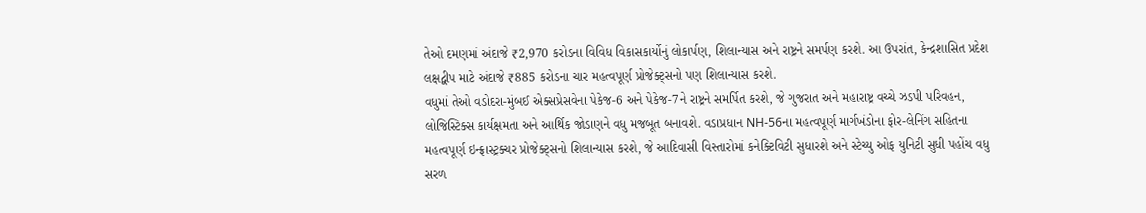તેઓ દમણમાં અંદાજે ₹2,970 કરોડના વિવિધ વિકાસકાર્યોનું લોકાર્પણ, શિલાન્યાસ અને રાષ્ટ્રને સમર્પણ કરશે. આ ઉપરાંત, કેન્દ્રશાસિત પ્રદેશ લક્ષદ્વીપ માટે અંદાજે ₹885 કરોડના ચાર મહત્વપૂર્ણ પ્રોજેક્ટ્સનો પણ શિલાન્યાસ કરશે.
વધુમાં તેઓ વડોદરા-મુંબઈ એક્સપ્રેસવેના પેકેજ-6 અને પેકેજ-7ને રાષ્ટ્રને સમર્પિત કરશે, જે ગુજરાત અને મહારાષ્ટ્ર વચ્ચે ઝડપી પરિવહન, લોજિસ્ટિક્સ કાર્યક્ષમતા અને આર્થિક જોડાણને વધુ મજબૂત બનાવશે. વડાપ્રધાન NH-56ના મહત્વપૂર્ણ માર્ગખંડોના ફોર-લેનિંગ સહિતના મહત્વપૂર્ણ ઇન્ફ્રાસ્ટ્રક્ચર પ્રોજેક્ટ્સનો શિલાન્યાસ કરશે, જે આદિવાસી વિસ્તારોમાં કનેક્ટિવિટી સુધારશે અને સ્ટેચ્યુ ઓફ યુનિટી સુધી પહોંચ વધુ સરળ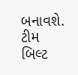બનાવશે.
ટીમ બિલ્ટ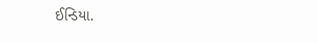ઈન્ડિયા.